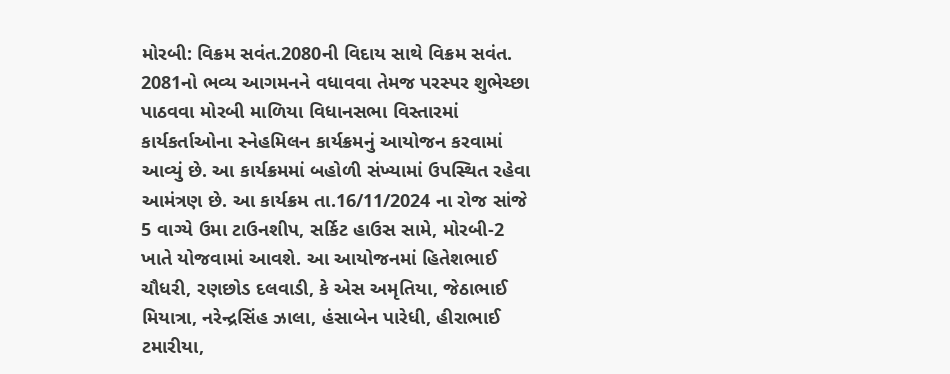મોરબી: વિક્રમ સવંત.2080ની વિદાય સાથે વિક્રમ સવંત. 2081નો ભવ્ય આગમનને વધાવવા તેમજ પરસ્પર શુભેચ્છા પાઠવવા મોરબી માળિયા વિધાનસભા વિસ્તારમાં કાર્યકર્તાઓના સ્નેહમિલન કાર્યક્રમનું આયોજન કરવામાં આવ્યું છે. આ કાર્યક્રમમાં બહોળી સંખ્યામાં ઉપસ્થિત રહેવા આમંત્રણ છે. આ કાર્યક્રમ તા.16/11/2024 ના રોજ સાંજે 5 વાગ્યે ઉમા ટાઉનશીપ, સર્કિટ હાઉસ સામે, મોરબી-2 ખાતે યોજવામાં આવશે. આ આયોજનમાં હિતેશભાઈ ચૌધરી, રણછોડ દલવાડી, કે એસ અમૃતિયા, જેઠાભાઈ મિયાત્રા, નરેન્દ્રસિંહ ઝાલા, હંસાબેન પારેધી, હીરાભાઈ ટમારીયા,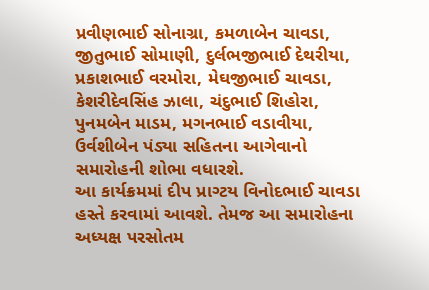પ્રવીણભાઈ સોનાગ્રા, કમળાબેન ચાવડા, જીતુભાઈ સોમાણી, દુર્લભજીભાઈ દેથરીયા, પ્રકાશભાઈ વરમોરા, મેઘજીભાઈ ચાવડા, કેશરીદેવસિંહ ઝાલા, ચંદુભાઈ શિહોરા, પુનમબેન માડમ, મગનભાઈ વડાવીયા, ઉર્વશીબેન પંડ્યા સહિતના આગેવાનો સમારોહની શોભા વધારશે.
આ કાર્યક્રમમાં દીપ પ્રાગ્ટય વિનોદભાઈ ચાવડા હસ્તે કરવામાં આવશે. તેમજ આ સમારોહના અધ્યક્ષ પરસોતમ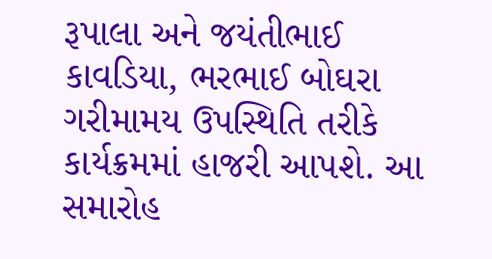રૂપાલા અને જયંતીભાઈ કાવડિયા, ભરભાઈ બોઘરા ગરીમામય ઉપસ્થિતિ તરીકે કાર્યક્રમમાં હાજરી આપશે. આ સમારોહ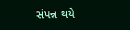સંપન્ન થયે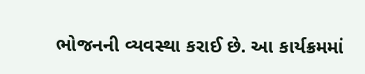ભોજનની વ્યવસ્થા કરાઈ છે. આ કાર્યક્રમમાં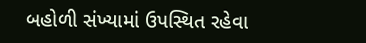બહોળી સંખ્યામાં ઉપસ્થિત રહેવા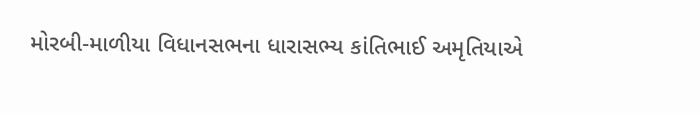મોરબી-માળીયા વિધાનસભના ધારાસભ્ય કાંતિભાઈ અમૃતિયાએ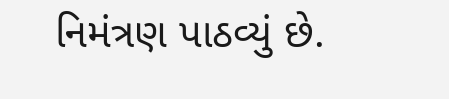નિમંત્રણ પાઠવ્યું છે.